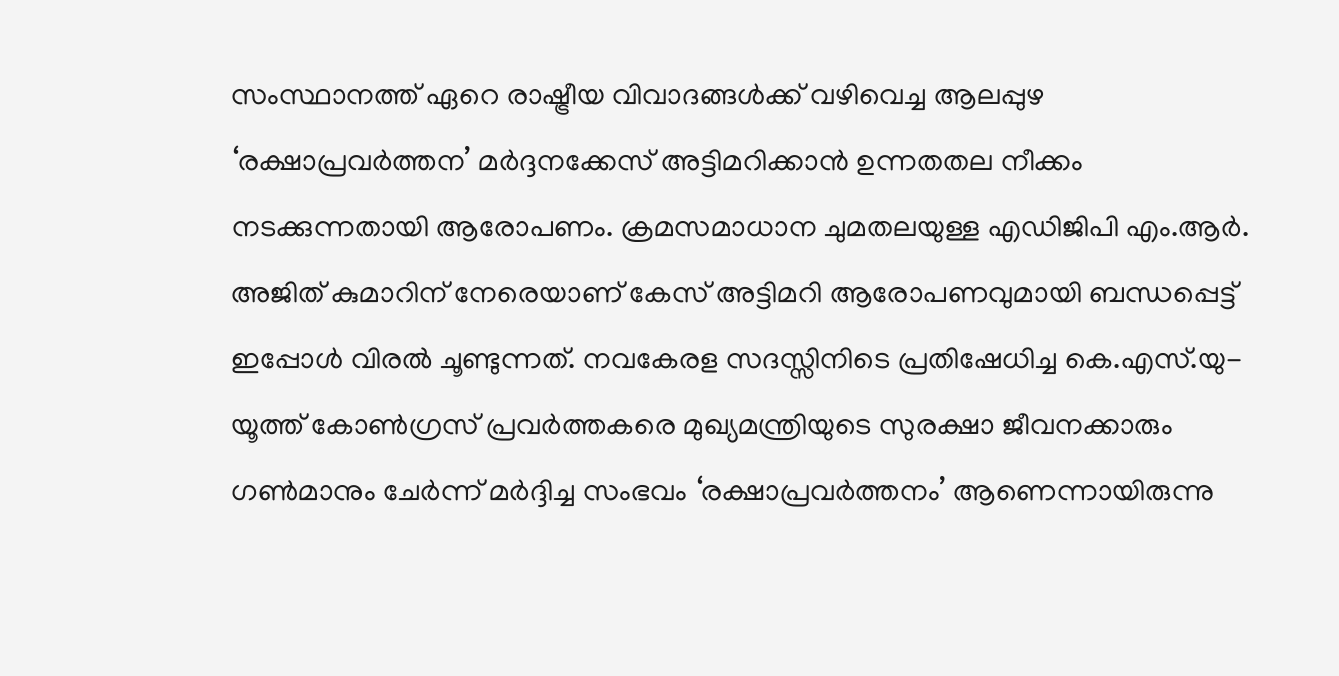സംസ്ഥാനത്ത് ഏറെ രാഷ്ട്രീയ വിവാദങ്ങൾക്ക് വഴിവെച്ച ആലപ്പുഴ ‘രക്ഷാപ്രവർത്തന’ മർദ്ദനക്കേസ് അട്ടിമറിക്കാൻ ഉന്നതതല നീക്കം നടക്കുന്നതായി ആരോപണം. ക്രമസമാധാന ചുമതലയുള്ള എഡിജിപി എം.ആർ. അജിത് കുമാറിന് നേരെയാണ് കേസ് അട്ടിമറി ആരോപണവുമായി ബന്ധപ്പെട്ട് ഇപ്പോൾ വിരൽ ചൂണ്ടുന്നത്. നവകേരള സദസ്സിനിടെ പ്രതിഷേധിച്ച കെ.എസ്.യു-യൂത്ത് കോൺഗ്രസ് പ്രവർത്തകരെ മുഖ്യമന്ത്രിയുടെ സുരക്ഷാ ജീവനക്കാരും ഗൺമാനും ചേർന്ന് മർദ്ദിച്ച സംഭവം ‘രക്ഷാപ്രവർത്തനം’ ആണെന്നായിരുന്നു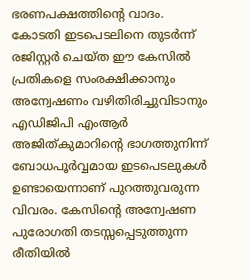ഭരണപക്ഷത്തിന്റെ വാദം.
കോടതി ഇടപെടലിനെ തുടർന്ന് രജിസ്റ്റർ ചെയ്ത ഈ കേസിൽ പ്രതികളെ സംരക്ഷിക്കാനും അന്വേഷണം വഴിതിരിച്ചുവിടാനും എഡിജിപി എംആർ അജിത്കുമാറിൻ്റെ ഭാഗത്തുനിന്ന് ബോധപൂർവ്വമായ ഇടപെടലുകൾ ഉണ്ടായെന്നാണ് പുറത്തുവരുന്ന വിവരം. കേസിന്റെ അന്വേഷണ പുരോഗതി തടസ്സപ്പെടുത്തുന്ന രീതിയിൽ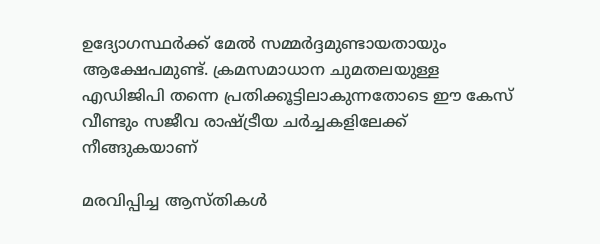ഉദ്യോഗസ്ഥർക്ക് മേൽ സമ്മർദ്ദമുണ്ടായതായും ആക്ഷേപമുണ്ട്. ക്രമസമാധാന ചുമതലയുള്ള എഡിജിപി തന്നെ പ്രതിക്കൂട്ടിലാകുന്നതോടെ ഈ കേസ് വീണ്ടും സജീവ രാഷ്ട്രീയ ചർച്ചകളിലേക്ക് നീങ്ങുകയാണ്

മരവിപ്പിച്ച ആസ്തികൾ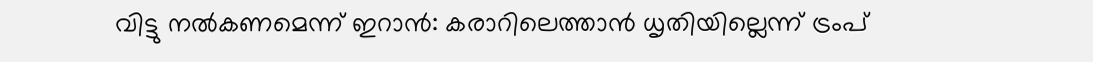വിട്ടു നൽകണമെന്ന് ഇറാൻ: കരാറിലെത്താൻ ധൃതിയില്ലെന്ന് ട്രംപ്